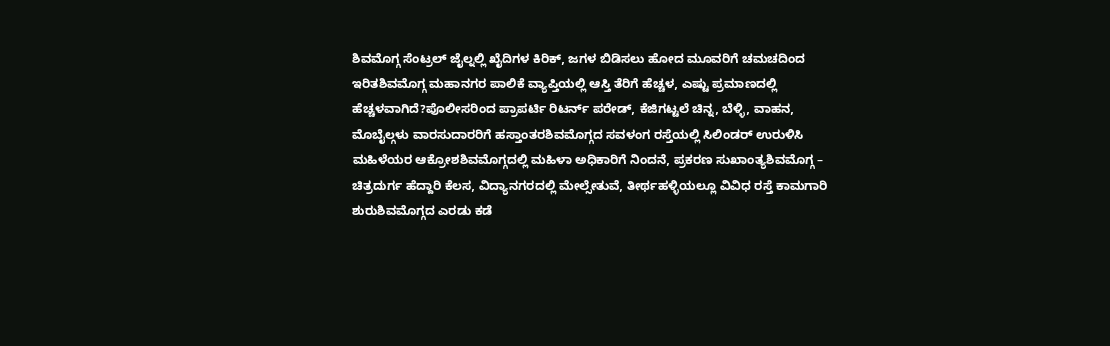ಶಿವಮೊಗ್ಗ ಸೆಂಟ್ರಲ್ ಜೈಲ್ನಲ್ಲಿ ಖೈದಿಗಳ ಕಿರಿಕ್, ಜಗಳ ಬಿಡಿಸಲು ಹೋದ ಮೂವರಿಗೆ ಚಮಚದಿಂದ ಇರಿತಶಿವಮೊಗ್ಗ ಮಹಾನಗರ ಪಾಲಿಕೆ ವ್ಯಾಪ್ತಿಯಲ್ಲಿ ಆಸ್ತಿ ತೆರಿಗೆ ಹೆಚ್ಚಳ, ಎಷ್ಟು ಪ್ರಮಾಣದಲ್ಲಿ ಹೆಚ್ಚಳವಾಗಿದೆ?ಪೊಲೀಸರಿಂದ ಪ್ರಾಪರ್ಟಿ ರಿಟರ್ನ್ ಪರೇಡ್, ಕೆಜಿಗಟ್ಟಲೆ ಚಿನ್ನ, ಬೆಳ್ಳಿ, ವಾಹನ, ಮೊಬೈಲ್ಗಳು ವಾರಸುದಾರರಿಗೆ ಹಸ್ತಾಂತರಶಿವಮೊಗ್ಗದ ಸವಳಂಗ ರಸ್ತೆಯಲ್ಲಿ ಸಿಲಿಂಡರ್ ಉರುಳಿಸಿ ಮಹಿಳೆಯರ ಆಕ್ರೋಶಶಿವಮೊಗ್ಗದಲ್ಲಿ ಮಹಿಳಾ ಅಧಿಕಾರಿಗೆ ನಿಂದನೆ, ಪ್ರಕರಣ ಸುಖಾಂತ್ಯಶಿವಮೊಗ್ಗ – ಚಿತ್ರದುರ್ಗ ಹೆದ್ದಾರಿ ಕೆಲಸ, ವಿದ್ಯಾನಗರದಲ್ಲಿ ಮೇಲ್ಸೇತುವೆ, ತೀರ್ಥಹಳ್ಳಿಯಲ್ಲೂ ವಿವಿಧ ರಸ್ತೆ ಕಾಮಗಾರಿ ಶುರುಶಿವಮೊಗ್ಗದ ಎರಡು ಕಡೆ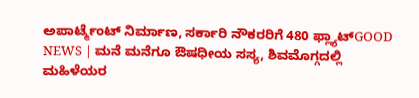ಅಪಾರ್ಟ್ಮೆಂಟ್ ನಿರ್ಮಾಣ, ಸರ್ಕಾರಿ ನೌಕರರಿಗೆ 480 ಫ್ಲ್ಯಾಟ್GOOD NEWS | ಮನೆ ಮನೆಗೂ ಔಷಧೀಯ ಸಸ್ಯ, ಶಿವಮೊಗ್ಗದಲ್ಲಿ ಮಹಿಳೆಯರ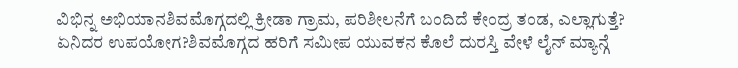ವಿಭಿನ್ನ ಅಭಿಯಾನಶಿವಮೊಗ್ಗದಲ್ಲಿ ಕ್ರೀಡಾ ಗ್ರಾಮ, ಪರಿಶೀಲನೆಗೆ ಬಂದಿದೆ ಕೇಂದ್ರ ತಂಡ, ಎಲ್ಲಾಗುತ್ತೆ? ಏನಿದರ ಉಪಯೋಗ?ಶಿವಮೊಗ್ಗದ ಹರಿಗೆ ಸಮೀಪ ಯುವಕನ ಕೊಲೆ ದುರಸ್ತಿ ವೇಳೆ ಲೈನ್ ಮ್ಯಾನ್ಗೆ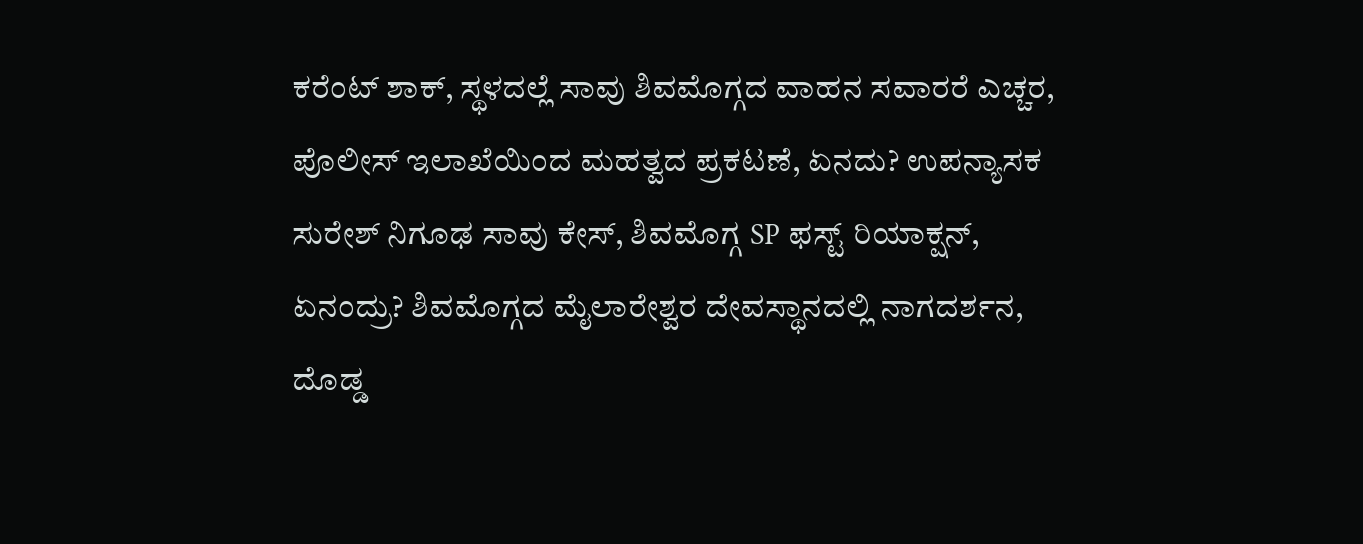ಕರೆಂಟ್ ಶಾಕ್, ಸ್ಥಳದಲ್ಲೆ ಸಾವು ಶಿವಮೊಗ್ಗದ ವಾಹನ ಸವಾರರೆ ಎಚ್ಚರ, ಪೊಲೀಸ್ ಇಲಾಖೆಯಿಂದ ಮಹತ್ವದ ಪ್ರಕಟಣೆ, ಏನದು? ಉಪನ್ಯಾಸಕ ಸುರೇಶ್ ನಿಗೂಢ ಸಾವು ಕೇಸ್, ಶಿವಮೊಗ್ಗ SP ಫಸ್ಟ್ ರಿಯಾಕ್ಷನ್, ಏನಂದ್ರು? ಶಿವಮೊಗ್ಗದ ಮೈಲಾರೇಶ್ವರ ದೇವಸ್ಥಾನದಲ್ಲಿ ನಾಗದರ್ಶನ, ದೊಡ್ಡ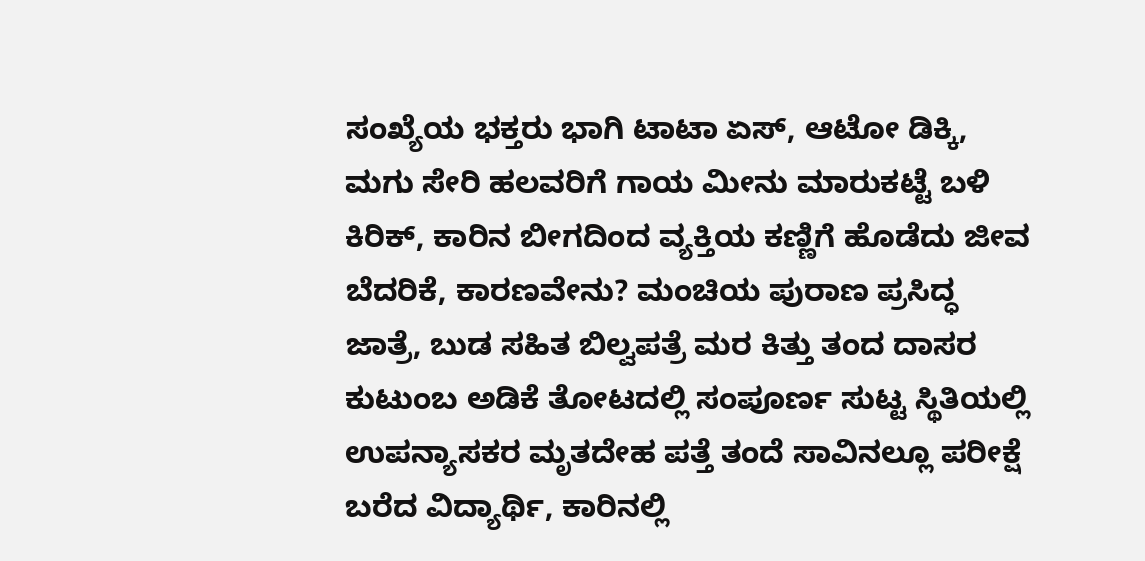ಸಂಖ್ಯೆಯ ಭಕ್ತರು ಭಾಗಿ ಟಾಟಾ ಏಸ್, ಆಟೋ ಡಿಕ್ಕಿ, ಮಗು ಸೇರಿ ಹಲವರಿಗೆ ಗಾಯ ಮೀನು ಮಾರುಕಟ್ಟೆ ಬಳಿ ಕಿರಿಕ್, ಕಾರಿನ ಬೀಗದಿಂದ ವ್ಯಕ್ತಿಯ ಕಣ್ಣಿಗೆ ಹೊಡೆದು ಜೀವ ಬೆದರಿಕೆ, ಕಾರಣವೇನು? ಮಂಚಿಯ ಪುರಾಣ ಪ್ರಸಿದ್ಧ ಜಾತ್ರೆ, ಬುಡ ಸಹಿತ ಬಿಲ್ವಪತ್ರೆ ಮರ ಕಿತ್ತು ತಂದ ದಾಸರ ಕುಟುಂಬ ಅಡಿಕೆ ತೋಟದಲ್ಲಿ ಸಂಪೂರ್ಣ ಸುಟ್ಟ ಸ್ಥಿತಿಯಲ್ಲಿ ಉಪನ್ಯಾಸಕರ ಮೃತದೇಹ ಪತ್ತೆ ತಂದೆ ಸಾವಿನಲ್ಲೂ ಪರೀಕ್ಷೆ ಬರೆದ ವಿದ್ಯಾರ್ಥಿ, ಕಾರಿನಲ್ಲಿ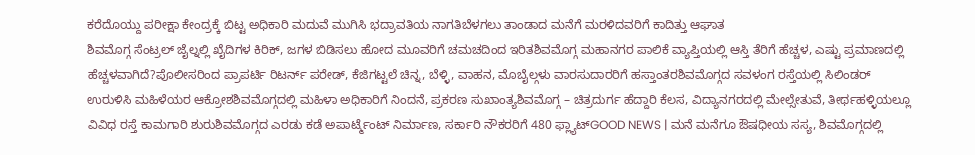ಕರೆದೊಯ್ದು ಪರೀಕ್ಷಾ ಕೇಂದ್ರಕ್ಕೆ ಬಿಟ್ಟ ಅಧಿಕಾರಿ ಮದುವೆ ಮುಗಿಸಿ ಭದ್ರಾವತಿಯ ನಾಗತಿಬೆಳಗಲು ತಾಂಡಾದ ಮನೆಗೆ ಮರಳಿದವರಿಗೆ ಕಾದಿತ್ತು ಆಘಾತ
ಶಿವಮೊಗ್ಗ ಸೆಂಟ್ರಲ್ ಜೈಲ್ನಲ್ಲಿ ಖೈದಿಗಳ ಕಿರಿಕ್, ಜಗಳ ಬಿಡಿಸಲು ಹೋದ ಮೂವರಿಗೆ ಚಮಚದಿಂದ ಇರಿತಶಿವಮೊಗ್ಗ ಮಹಾನಗರ ಪಾಲಿಕೆ ವ್ಯಾಪ್ತಿಯಲ್ಲಿ ಆಸ್ತಿ ತೆರಿಗೆ ಹೆಚ್ಚಳ, ಎಷ್ಟು ಪ್ರಮಾಣದಲ್ಲಿ ಹೆಚ್ಚಳವಾಗಿದೆ?ಪೊಲೀಸರಿಂದ ಪ್ರಾಪರ್ಟಿ ರಿಟರ್ನ್ ಪರೇಡ್, ಕೆಜಿಗಟ್ಟಲೆ ಚಿನ್ನ, ಬೆಳ್ಳಿ, ವಾಹನ, ಮೊಬೈಲ್ಗಳು ವಾರಸುದಾರರಿಗೆ ಹಸ್ತಾಂತರಶಿವಮೊಗ್ಗದ ಸವಳಂಗ ರಸ್ತೆಯಲ್ಲಿ ಸಿಲಿಂಡರ್ ಉರುಳಿಸಿ ಮಹಿಳೆಯರ ಆಕ್ರೋಶಶಿವಮೊಗ್ಗದಲ್ಲಿ ಮಹಿಳಾ ಅಧಿಕಾರಿಗೆ ನಿಂದನೆ, ಪ್ರಕರಣ ಸುಖಾಂತ್ಯಶಿವಮೊಗ್ಗ – ಚಿತ್ರದುರ್ಗ ಹೆದ್ದಾರಿ ಕೆಲಸ, ವಿದ್ಯಾನಗರದಲ್ಲಿ ಮೇಲ್ಸೇತುವೆ, ತೀರ್ಥಹಳ್ಳಿಯಲ್ಲೂ ವಿವಿಧ ರಸ್ತೆ ಕಾಮಗಾರಿ ಶುರುಶಿವಮೊಗ್ಗದ ಎರಡು ಕಡೆ ಅಪಾರ್ಟ್ಮೆಂಟ್ ನಿರ್ಮಾಣ, ಸರ್ಕಾರಿ ನೌಕರರಿಗೆ 480 ಫ್ಲ್ಯಾಟ್GOOD NEWS | ಮನೆ ಮನೆಗೂ ಔಷಧೀಯ ಸಸ್ಯ, ಶಿವಮೊಗ್ಗದಲ್ಲಿ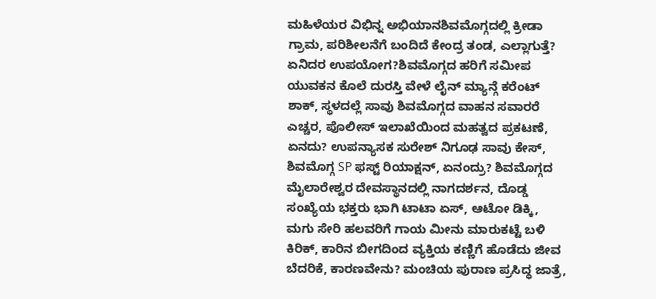ಮಹಿಳೆಯರ ವಿಭಿನ್ನ ಅಭಿಯಾನಶಿವಮೊಗ್ಗದಲ್ಲಿ ಕ್ರೀಡಾ ಗ್ರಾಮ, ಪರಿಶೀಲನೆಗೆ ಬಂದಿದೆ ಕೇಂದ್ರ ತಂಡ, ಎಲ್ಲಾಗುತ್ತೆ? ಏನಿದರ ಉಪಯೋಗ?ಶಿವಮೊಗ್ಗದ ಹರಿಗೆ ಸಮೀಪ ಯುವಕನ ಕೊಲೆ ದುರಸ್ತಿ ವೇಳೆ ಲೈನ್ ಮ್ಯಾನ್ಗೆ ಕರೆಂಟ್ ಶಾಕ್, ಸ್ಥಳದಲ್ಲೆ ಸಾವು ಶಿವಮೊಗ್ಗದ ವಾಹನ ಸವಾರರೆ ಎಚ್ಚರ, ಪೊಲೀಸ್ ಇಲಾಖೆಯಿಂದ ಮಹತ್ವದ ಪ್ರಕಟಣೆ, ಏನದು? ಉಪನ್ಯಾಸಕ ಸುರೇಶ್ ನಿಗೂಢ ಸಾವು ಕೇಸ್, ಶಿವಮೊಗ್ಗ SP ಫಸ್ಟ್ ರಿಯಾಕ್ಷನ್, ಏನಂದ್ರು? ಶಿವಮೊಗ್ಗದ ಮೈಲಾರೇಶ್ವರ ದೇವಸ್ಥಾನದಲ್ಲಿ ನಾಗದರ್ಶನ, ದೊಡ್ಡ ಸಂಖ್ಯೆಯ ಭಕ್ತರು ಭಾಗಿ ಟಾಟಾ ಏಸ್, ಆಟೋ ಡಿಕ್ಕಿ, ಮಗು ಸೇರಿ ಹಲವರಿಗೆ ಗಾಯ ಮೀನು ಮಾರುಕಟ್ಟೆ ಬಳಿ ಕಿರಿಕ್, ಕಾರಿನ ಬೀಗದಿಂದ ವ್ಯಕ್ತಿಯ ಕಣ್ಣಿಗೆ ಹೊಡೆದು ಜೀವ ಬೆದರಿಕೆ, ಕಾರಣವೇನು? ಮಂಚಿಯ ಪುರಾಣ ಪ್ರಸಿದ್ಧ ಜಾತ್ರೆ,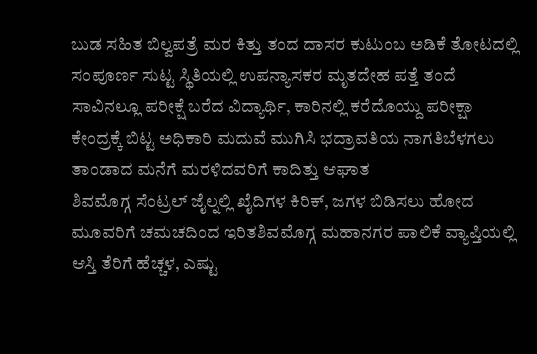ಬುಡ ಸಹಿತ ಬಿಲ್ವಪತ್ರೆ ಮರ ಕಿತ್ತು ತಂದ ದಾಸರ ಕುಟುಂಬ ಅಡಿಕೆ ತೋಟದಲ್ಲಿ ಸಂಪೂರ್ಣ ಸುಟ್ಟ ಸ್ಥಿತಿಯಲ್ಲಿ ಉಪನ್ಯಾಸಕರ ಮೃತದೇಹ ಪತ್ತೆ ತಂದೆ ಸಾವಿನಲ್ಲೂ ಪರೀಕ್ಷೆ ಬರೆದ ವಿದ್ಯಾರ್ಥಿ, ಕಾರಿನಲ್ಲಿ ಕರೆದೊಯ್ದು ಪರೀಕ್ಷಾ ಕೇಂದ್ರಕ್ಕೆ ಬಿಟ್ಟ ಅಧಿಕಾರಿ ಮದುವೆ ಮುಗಿಸಿ ಭದ್ರಾವತಿಯ ನಾಗತಿಬೆಳಗಲು ತಾಂಡಾದ ಮನೆಗೆ ಮರಳಿದವರಿಗೆ ಕಾದಿತ್ತು ಆಘಾತ
ಶಿವಮೊಗ್ಗ ಸೆಂಟ್ರಲ್ ಜೈಲ್ನಲ್ಲಿ ಖೈದಿಗಳ ಕಿರಿಕ್, ಜಗಳ ಬಿಡಿಸಲು ಹೋದ ಮೂವರಿಗೆ ಚಮಚದಿಂದ ಇರಿತಶಿವಮೊಗ್ಗ ಮಹಾನಗರ ಪಾಲಿಕೆ ವ್ಯಾಪ್ತಿಯಲ್ಲಿ ಆಸ್ತಿ ತೆರಿಗೆ ಹೆಚ್ಚಳ, ಎಷ್ಟು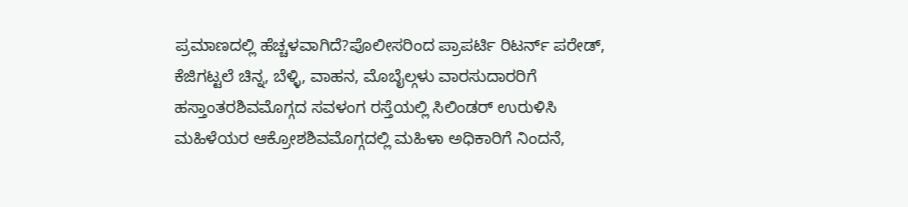ಪ್ರಮಾಣದಲ್ಲಿ ಹೆಚ್ಚಳವಾಗಿದೆ?ಪೊಲೀಸರಿಂದ ಪ್ರಾಪರ್ಟಿ ರಿಟರ್ನ್ ಪರೇಡ್, ಕೆಜಿಗಟ್ಟಲೆ ಚಿನ್ನ, ಬೆಳ್ಳಿ, ವಾಹನ, ಮೊಬೈಲ್ಗಳು ವಾರಸುದಾರರಿಗೆ ಹಸ್ತಾಂತರಶಿವಮೊಗ್ಗದ ಸವಳಂಗ ರಸ್ತೆಯಲ್ಲಿ ಸಿಲಿಂಡರ್ ಉರುಳಿಸಿ ಮಹಿಳೆಯರ ಆಕ್ರೋಶಶಿವಮೊಗ್ಗದಲ್ಲಿ ಮಹಿಳಾ ಅಧಿಕಾರಿಗೆ ನಿಂದನೆ,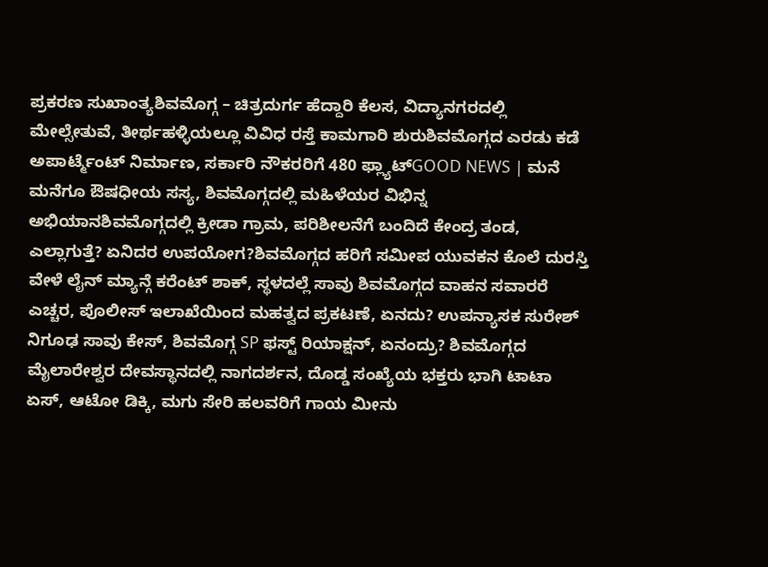ಪ್ರಕರಣ ಸುಖಾಂತ್ಯಶಿವಮೊಗ್ಗ – ಚಿತ್ರದುರ್ಗ ಹೆದ್ದಾರಿ ಕೆಲಸ, ವಿದ್ಯಾನಗರದಲ್ಲಿ ಮೇಲ್ಸೇತುವೆ, ತೀರ್ಥಹಳ್ಳಿಯಲ್ಲೂ ವಿವಿಧ ರಸ್ತೆ ಕಾಮಗಾರಿ ಶುರುಶಿವಮೊಗ್ಗದ ಎರಡು ಕಡೆ ಅಪಾರ್ಟ್ಮೆಂಟ್ ನಿರ್ಮಾಣ, ಸರ್ಕಾರಿ ನೌಕರರಿಗೆ 480 ಫ್ಲ್ಯಾಟ್GOOD NEWS | ಮನೆ ಮನೆಗೂ ಔಷಧೀಯ ಸಸ್ಯ, ಶಿವಮೊಗ್ಗದಲ್ಲಿ ಮಹಿಳೆಯರ ವಿಭಿನ್ನ ಅಭಿಯಾನಶಿವಮೊಗ್ಗದಲ್ಲಿ ಕ್ರೀಡಾ ಗ್ರಾಮ, ಪರಿಶೀಲನೆಗೆ ಬಂದಿದೆ ಕೇಂದ್ರ ತಂಡ, ಎಲ್ಲಾಗುತ್ತೆ? ಏನಿದರ ಉಪಯೋಗ?ಶಿವಮೊಗ್ಗದ ಹರಿಗೆ ಸಮೀಪ ಯುವಕನ ಕೊಲೆ ದುರಸ್ತಿ ವೇಳೆ ಲೈನ್ ಮ್ಯಾನ್ಗೆ ಕರೆಂಟ್ ಶಾಕ್, ಸ್ಥಳದಲ್ಲೆ ಸಾವು ಶಿವಮೊಗ್ಗದ ವಾಹನ ಸವಾರರೆ ಎಚ್ಚರ, ಪೊಲೀಸ್ ಇಲಾಖೆಯಿಂದ ಮಹತ್ವದ ಪ್ರಕಟಣೆ, ಏನದು? ಉಪನ್ಯಾಸಕ ಸುರೇಶ್ ನಿಗೂಢ ಸಾವು ಕೇಸ್, ಶಿವಮೊಗ್ಗ SP ಫಸ್ಟ್ ರಿಯಾಕ್ಷನ್, ಏನಂದ್ರು? ಶಿವಮೊಗ್ಗದ ಮೈಲಾರೇಶ್ವರ ದೇವಸ್ಥಾನದಲ್ಲಿ ನಾಗದರ್ಶನ, ದೊಡ್ಡ ಸಂಖ್ಯೆಯ ಭಕ್ತರು ಭಾಗಿ ಟಾಟಾ ಏಸ್, ಆಟೋ ಡಿಕ್ಕಿ, ಮಗು ಸೇರಿ ಹಲವರಿಗೆ ಗಾಯ ಮೀನು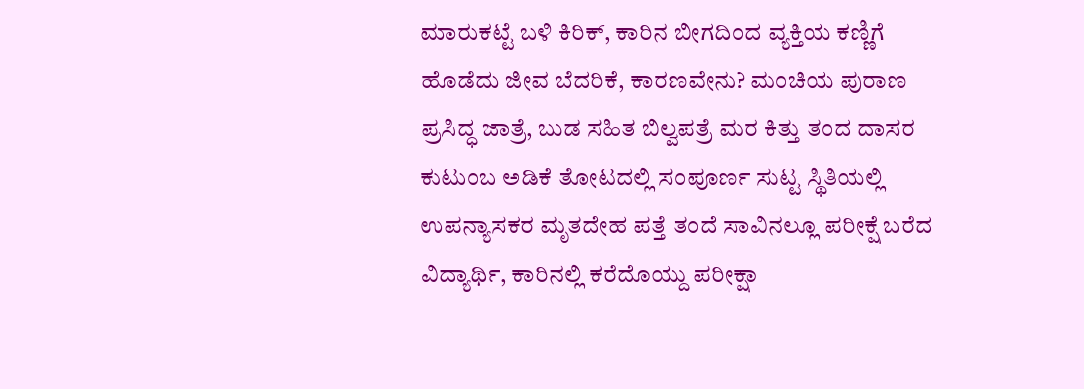ಮಾರುಕಟ್ಟೆ ಬಳಿ ಕಿರಿಕ್, ಕಾರಿನ ಬೀಗದಿಂದ ವ್ಯಕ್ತಿಯ ಕಣ್ಣಿಗೆ ಹೊಡೆದು ಜೀವ ಬೆದರಿಕೆ, ಕಾರಣವೇನು? ಮಂಚಿಯ ಪುರಾಣ ಪ್ರಸಿದ್ಧ ಜಾತ್ರೆ, ಬುಡ ಸಹಿತ ಬಿಲ್ವಪತ್ರೆ ಮರ ಕಿತ್ತು ತಂದ ದಾಸರ ಕುಟುಂಬ ಅಡಿಕೆ ತೋಟದಲ್ಲಿ ಸಂಪೂರ್ಣ ಸುಟ್ಟ ಸ್ಥಿತಿಯಲ್ಲಿ ಉಪನ್ಯಾಸಕರ ಮೃತದೇಹ ಪತ್ತೆ ತಂದೆ ಸಾವಿನಲ್ಲೂ ಪರೀಕ್ಷೆ ಬರೆದ ವಿದ್ಯಾರ್ಥಿ, ಕಾರಿನಲ್ಲಿ ಕರೆದೊಯ್ದು ಪರೀಕ್ಷಾ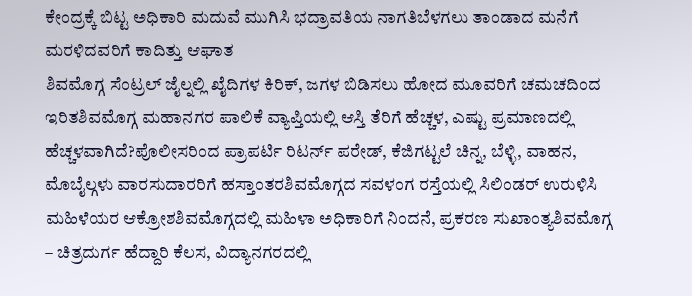ಕೇಂದ್ರಕ್ಕೆ ಬಿಟ್ಟ ಅಧಿಕಾರಿ ಮದುವೆ ಮುಗಿಸಿ ಭದ್ರಾವತಿಯ ನಾಗತಿಬೆಳಗಲು ತಾಂಡಾದ ಮನೆಗೆ ಮರಳಿದವರಿಗೆ ಕಾದಿತ್ತು ಆಘಾತ
ಶಿವಮೊಗ್ಗ ಸೆಂಟ್ರಲ್ ಜೈಲ್ನಲ್ಲಿ ಖೈದಿಗಳ ಕಿರಿಕ್, ಜಗಳ ಬಿಡಿಸಲು ಹೋದ ಮೂವರಿಗೆ ಚಮಚದಿಂದ ಇರಿತಶಿವಮೊಗ್ಗ ಮಹಾನಗರ ಪಾಲಿಕೆ ವ್ಯಾಪ್ತಿಯಲ್ಲಿ ಆಸ್ತಿ ತೆರಿಗೆ ಹೆಚ್ಚಳ, ಎಷ್ಟು ಪ್ರಮಾಣದಲ್ಲಿ ಹೆಚ್ಚಳವಾಗಿದೆ?ಪೊಲೀಸರಿಂದ ಪ್ರಾಪರ್ಟಿ ರಿಟರ್ನ್ ಪರೇಡ್, ಕೆಜಿಗಟ್ಟಲೆ ಚಿನ್ನ, ಬೆಳ್ಳಿ, ವಾಹನ, ಮೊಬೈಲ್ಗಳು ವಾರಸುದಾರರಿಗೆ ಹಸ್ತಾಂತರಶಿವಮೊಗ್ಗದ ಸವಳಂಗ ರಸ್ತೆಯಲ್ಲಿ ಸಿಲಿಂಡರ್ ಉರುಳಿಸಿ ಮಹಿಳೆಯರ ಆಕ್ರೋಶಶಿವಮೊಗ್ಗದಲ್ಲಿ ಮಹಿಳಾ ಅಧಿಕಾರಿಗೆ ನಿಂದನೆ, ಪ್ರಕರಣ ಸುಖಾಂತ್ಯಶಿವಮೊಗ್ಗ – ಚಿತ್ರದುರ್ಗ ಹೆದ್ದಾರಿ ಕೆಲಸ, ವಿದ್ಯಾನಗರದಲ್ಲಿ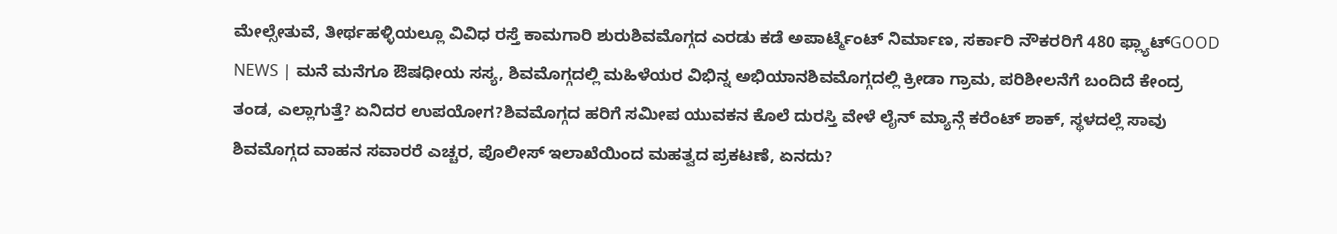ಮೇಲ್ಸೇತುವೆ, ತೀರ್ಥಹಳ್ಳಿಯಲ್ಲೂ ವಿವಿಧ ರಸ್ತೆ ಕಾಮಗಾರಿ ಶುರುಶಿವಮೊಗ್ಗದ ಎರಡು ಕಡೆ ಅಪಾರ್ಟ್ಮೆಂಟ್ ನಿರ್ಮಾಣ, ಸರ್ಕಾರಿ ನೌಕರರಿಗೆ 480 ಫ್ಲ್ಯಾಟ್GOOD NEWS | ಮನೆ ಮನೆಗೂ ಔಷಧೀಯ ಸಸ್ಯ, ಶಿವಮೊಗ್ಗದಲ್ಲಿ ಮಹಿಳೆಯರ ವಿಭಿನ್ನ ಅಭಿಯಾನಶಿವಮೊಗ್ಗದಲ್ಲಿ ಕ್ರೀಡಾ ಗ್ರಾಮ, ಪರಿಶೀಲನೆಗೆ ಬಂದಿದೆ ಕೇಂದ್ರ ತಂಡ, ಎಲ್ಲಾಗುತ್ತೆ? ಏನಿದರ ಉಪಯೋಗ?ಶಿವಮೊಗ್ಗದ ಹರಿಗೆ ಸಮೀಪ ಯುವಕನ ಕೊಲೆ ದುರಸ್ತಿ ವೇಳೆ ಲೈನ್ ಮ್ಯಾನ್ಗೆ ಕರೆಂಟ್ ಶಾಕ್, ಸ್ಥಳದಲ್ಲೆ ಸಾವು ಶಿವಮೊಗ್ಗದ ವಾಹನ ಸವಾರರೆ ಎಚ್ಚರ, ಪೊಲೀಸ್ ಇಲಾಖೆಯಿಂದ ಮಹತ್ವದ ಪ್ರಕಟಣೆ, ಏನದು?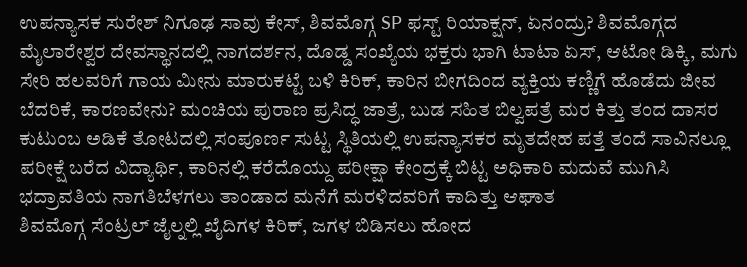ಉಪನ್ಯಾಸಕ ಸುರೇಶ್ ನಿಗೂಢ ಸಾವು ಕೇಸ್, ಶಿವಮೊಗ್ಗ SP ಫಸ್ಟ್ ರಿಯಾಕ್ಷನ್, ಏನಂದ್ರು? ಶಿವಮೊಗ್ಗದ ಮೈಲಾರೇಶ್ವರ ದೇವಸ್ಥಾನದಲ್ಲಿ ನಾಗದರ್ಶನ, ದೊಡ್ಡ ಸಂಖ್ಯೆಯ ಭಕ್ತರು ಭಾಗಿ ಟಾಟಾ ಏಸ್, ಆಟೋ ಡಿಕ್ಕಿ, ಮಗು ಸೇರಿ ಹಲವರಿಗೆ ಗಾಯ ಮೀನು ಮಾರುಕಟ್ಟೆ ಬಳಿ ಕಿರಿಕ್, ಕಾರಿನ ಬೀಗದಿಂದ ವ್ಯಕ್ತಿಯ ಕಣ್ಣಿಗೆ ಹೊಡೆದು ಜೀವ ಬೆದರಿಕೆ, ಕಾರಣವೇನು? ಮಂಚಿಯ ಪುರಾಣ ಪ್ರಸಿದ್ಧ ಜಾತ್ರೆ, ಬುಡ ಸಹಿತ ಬಿಲ್ವಪತ್ರೆ ಮರ ಕಿತ್ತು ತಂದ ದಾಸರ ಕುಟುಂಬ ಅಡಿಕೆ ತೋಟದಲ್ಲಿ ಸಂಪೂರ್ಣ ಸುಟ್ಟ ಸ್ಥಿತಿಯಲ್ಲಿ ಉಪನ್ಯಾಸಕರ ಮೃತದೇಹ ಪತ್ತೆ ತಂದೆ ಸಾವಿನಲ್ಲೂ ಪರೀಕ್ಷೆ ಬರೆದ ವಿದ್ಯಾರ್ಥಿ, ಕಾರಿನಲ್ಲಿ ಕರೆದೊಯ್ದು ಪರೀಕ್ಷಾ ಕೇಂದ್ರಕ್ಕೆ ಬಿಟ್ಟ ಅಧಿಕಾರಿ ಮದುವೆ ಮುಗಿಸಿ ಭದ್ರಾವತಿಯ ನಾಗತಿಬೆಳಗಲು ತಾಂಡಾದ ಮನೆಗೆ ಮರಳಿದವರಿಗೆ ಕಾದಿತ್ತು ಆಘಾತ
ಶಿವಮೊಗ್ಗ ಸೆಂಟ್ರಲ್ ಜೈಲ್ನಲ್ಲಿ ಖೈದಿಗಳ ಕಿರಿಕ್, ಜಗಳ ಬಿಡಿಸಲು ಹೋದ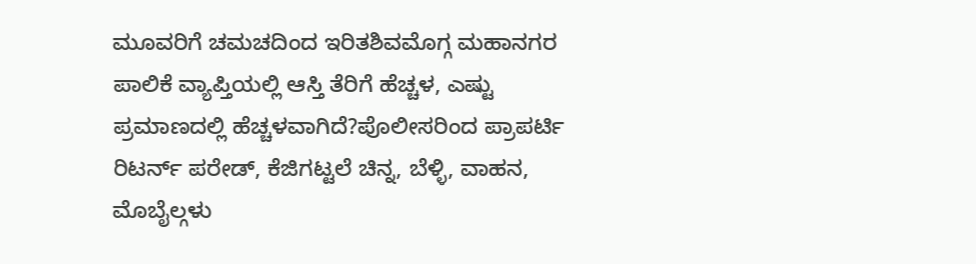ಮೂವರಿಗೆ ಚಮಚದಿಂದ ಇರಿತಶಿವಮೊಗ್ಗ ಮಹಾನಗರ ಪಾಲಿಕೆ ವ್ಯಾಪ್ತಿಯಲ್ಲಿ ಆಸ್ತಿ ತೆರಿಗೆ ಹೆಚ್ಚಳ, ಎಷ್ಟು ಪ್ರಮಾಣದಲ್ಲಿ ಹೆಚ್ಚಳವಾಗಿದೆ?ಪೊಲೀಸರಿಂದ ಪ್ರಾಪರ್ಟಿ ರಿಟರ್ನ್ ಪರೇಡ್, ಕೆಜಿಗಟ್ಟಲೆ ಚಿನ್ನ, ಬೆಳ್ಳಿ, ವಾಹನ, ಮೊಬೈಲ್ಗಳು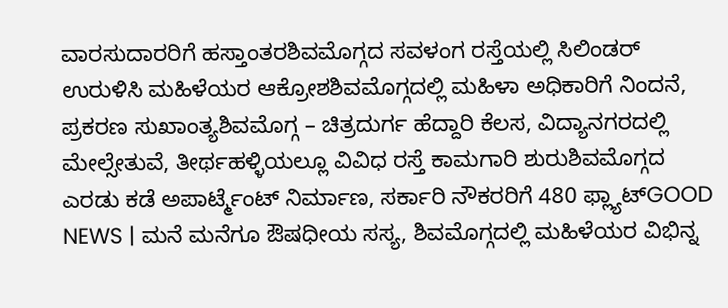ವಾರಸುದಾರರಿಗೆ ಹಸ್ತಾಂತರಶಿವಮೊಗ್ಗದ ಸವಳಂಗ ರಸ್ತೆಯಲ್ಲಿ ಸಿಲಿಂಡರ್ ಉರುಳಿಸಿ ಮಹಿಳೆಯರ ಆಕ್ರೋಶಶಿವಮೊಗ್ಗದಲ್ಲಿ ಮಹಿಳಾ ಅಧಿಕಾರಿಗೆ ನಿಂದನೆ, ಪ್ರಕರಣ ಸುಖಾಂತ್ಯಶಿವಮೊಗ್ಗ – ಚಿತ್ರದುರ್ಗ ಹೆದ್ದಾರಿ ಕೆಲಸ, ವಿದ್ಯಾನಗರದಲ್ಲಿ ಮೇಲ್ಸೇತುವೆ, ತೀರ್ಥಹಳ್ಳಿಯಲ್ಲೂ ವಿವಿಧ ರಸ್ತೆ ಕಾಮಗಾರಿ ಶುರುಶಿವಮೊಗ್ಗದ ಎರಡು ಕಡೆ ಅಪಾರ್ಟ್ಮೆಂಟ್ ನಿರ್ಮಾಣ, ಸರ್ಕಾರಿ ನೌಕರರಿಗೆ 480 ಫ್ಲ್ಯಾಟ್GOOD NEWS | ಮನೆ ಮನೆಗೂ ಔಷಧೀಯ ಸಸ್ಯ, ಶಿವಮೊಗ್ಗದಲ್ಲಿ ಮಹಿಳೆಯರ ವಿಭಿನ್ನ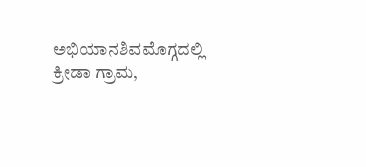ಅಭಿಯಾನಶಿವಮೊಗ್ಗದಲ್ಲಿ ಕ್ರೀಡಾ ಗ್ರಾಮ,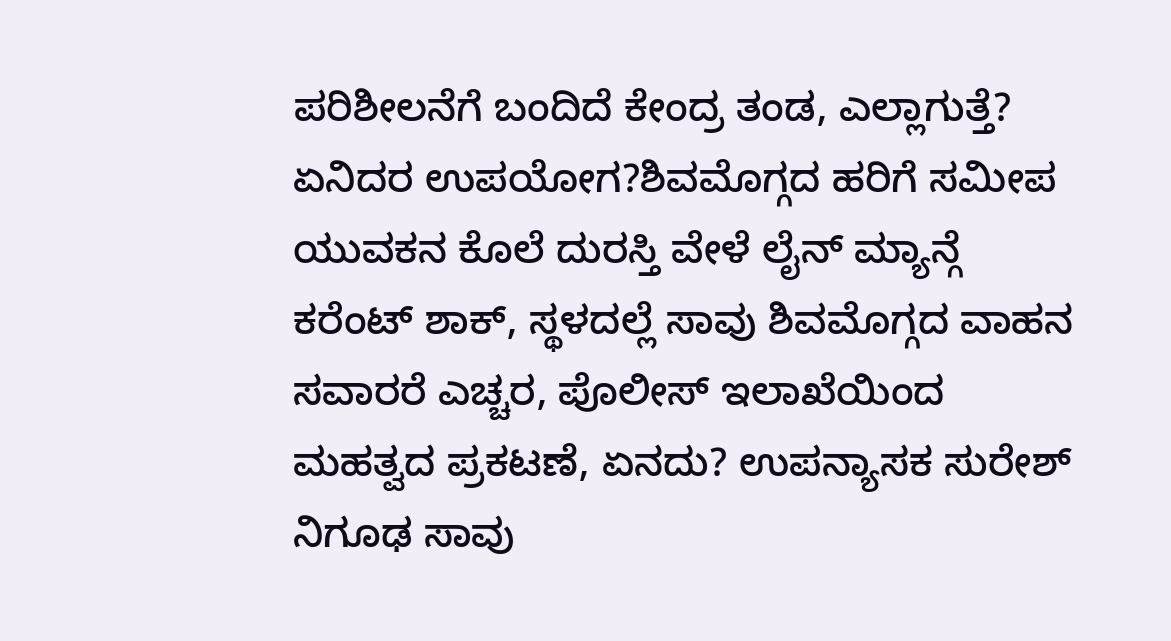ಪರಿಶೀಲನೆಗೆ ಬಂದಿದೆ ಕೇಂದ್ರ ತಂಡ, ಎಲ್ಲಾಗುತ್ತೆ? ಏನಿದರ ಉಪಯೋಗ?ಶಿವಮೊಗ್ಗದ ಹರಿಗೆ ಸಮೀಪ ಯುವಕನ ಕೊಲೆ ದುರಸ್ತಿ ವೇಳೆ ಲೈನ್ ಮ್ಯಾನ್ಗೆ ಕರೆಂಟ್ ಶಾಕ್, ಸ್ಥಳದಲ್ಲೆ ಸಾವು ಶಿವಮೊಗ್ಗದ ವಾಹನ ಸವಾರರೆ ಎಚ್ಚರ, ಪೊಲೀಸ್ ಇಲಾಖೆಯಿಂದ ಮಹತ್ವದ ಪ್ರಕಟಣೆ, ಏನದು? ಉಪನ್ಯಾಸಕ ಸುರೇಶ್ ನಿಗೂಢ ಸಾವು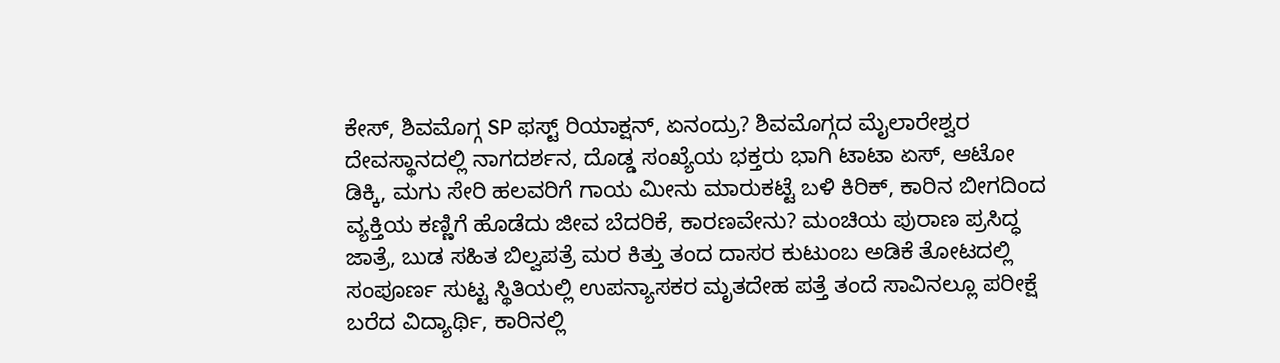ಕೇಸ್, ಶಿವಮೊಗ್ಗ SP ಫಸ್ಟ್ ರಿಯಾಕ್ಷನ್, ಏನಂದ್ರು? ಶಿವಮೊಗ್ಗದ ಮೈಲಾರೇಶ್ವರ ದೇವಸ್ಥಾನದಲ್ಲಿ ನಾಗದರ್ಶನ, ದೊಡ್ಡ ಸಂಖ್ಯೆಯ ಭಕ್ತರು ಭಾಗಿ ಟಾಟಾ ಏಸ್, ಆಟೋ ಡಿಕ್ಕಿ, ಮಗು ಸೇರಿ ಹಲವರಿಗೆ ಗಾಯ ಮೀನು ಮಾರುಕಟ್ಟೆ ಬಳಿ ಕಿರಿಕ್, ಕಾರಿನ ಬೀಗದಿಂದ ವ್ಯಕ್ತಿಯ ಕಣ್ಣಿಗೆ ಹೊಡೆದು ಜೀವ ಬೆದರಿಕೆ, ಕಾರಣವೇನು? ಮಂಚಿಯ ಪುರಾಣ ಪ್ರಸಿದ್ಧ ಜಾತ್ರೆ, ಬುಡ ಸಹಿತ ಬಿಲ್ವಪತ್ರೆ ಮರ ಕಿತ್ತು ತಂದ ದಾಸರ ಕುಟುಂಬ ಅಡಿಕೆ ತೋಟದಲ್ಲಿ ಸಂಪೂರ್ಣ ಸುಟ್ಟ ಸ್ಥಿತಿಯಲ್ಲಿ ಉಪನ್ಯಾಸಕರ ಮೃತದೇಹ ಪತ್ತೆ ತಂದೆ ಸಾವಿನಲ್ಲೂ ಪರೀಕ್ಷೆ ಬರೆದ ವಿದ್ಯಾರ್ಥಿ, ಕಾರಿನಲ್ಲಿ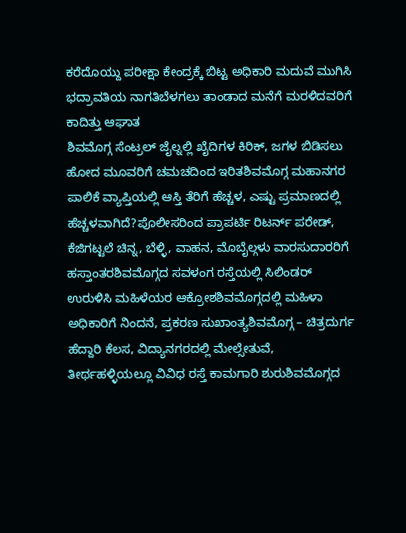ಕರೆದೊಯ್ದು ಪರೀಕ್ಷಾ ಕೇಂದ್ರಕ್ಕೆ ಬಿಟ್ಟ ಅಧಿಕಾರಿ ಮದುವೆ ಮುಗಿಸಿ ಭದ್ರಾವತಿಯ ನಾಗತಿಬೆಳಗಲು ತಾಂಡಾದ ಮನೆಗೆ ಮರಳಿದವರಿಗೆ ಕಾದಿತ್ತು ಆಘಾತ
ಶಿವಮೊಗ್ಗ ಸೆಂಟ್ರಲ್ ಜೈಲ್ನಲ್ಲಿ ಖೈದಿಗಳ ಕಿರಿಕ್, ಜಗಳ ಬಿಡಿಸಲು ಹೋದ ಮೂವರಿಗೆ ಚಮಚದಿಂದ ಇರಿತಶಿವಮೊಗ್ಗ ಮಹಾನಗರ ಪಾಲಿಕೆ ವ್ಯಾಪ್ತಿಯಲ್ಲಿ ಆಸ್ತಿ ತೆರಿಗೆ ಹೆಚ್ಚಳ, ಎಷ್ಟು ಪ್ರಮಾಣದಲ್ಲಿ ಹೆಚ್ಚಳವಾಗಿದೆ?ಪೊಲೀಸರಿಂದ ಪ್ರಾಪರ್ಟಿ ರಿಟರ್ನ್ ಪರೇಡ್, ಕೆಜಿಗಟ್ಟಲೆ ಚಿನ್ನ, ಬೆಳ್ಳಿ, ವಾಹನ, ಮೊಬೈಲ್ಗಳು ವಾರಸುದಾರರಿಗೆ ಹಸ್ತಾಂತರಶಿವಮೊಗ್ಗದ ಸವಳಂಗ ರಸ್ತೆಯಲ್ಲಿ ಸಿಲಿಂಡರ್ ಉರುಳಿಸಿ ಮಹಿಳೆಯರ ಆಕ್ರೋಶಶಿವಮೊಗ್ಗದಲ್ಲಿ ಮಹಿಳಾ ಅಧಿಕಾರಿಗೆ ನಿಂದನೆ, ಪ್ರಕರಣ ಸುಖಾಂತ್ಯಶಿವಮೊಗ್ಗ – ಚಿತ್ರದುರ್ಗ ಹೆದ್ದಾರಿ ಕೆಲಸ, ವಿದ್ಯಾನಗರದಲ್ಲಿ ಮೇಲ್ಸೇತುವೆ, ತೀರ್ಥಹಳ್ಳಿಯಲ್ಲೂ ವಿವಿಧ ರಸ್ತೆ ಕಾಮಗಾರಿ ಶುರುಶಿವಮೊಗ್ಗದ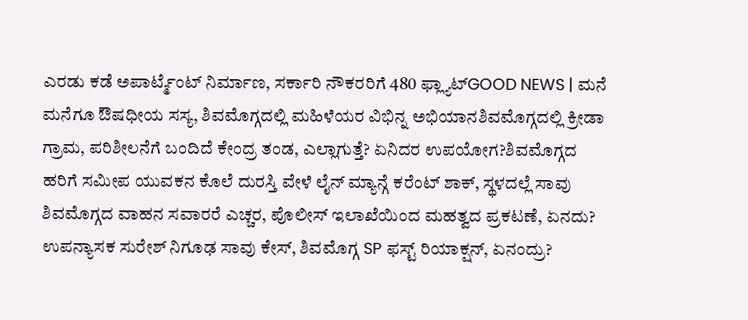ಎರಡು ಕಡೆ ಅಪಾರ್ಟ್ಮೆಂಟ್ ನಿರ್ಮಾಣ, ಸರ್ಕಾರಿ ನೌಕರರಿಗೆ 480 ಫ್ಲ್ಯಾಟ್GOOD NEWS | ಮನೆ ಮನೆಗೂ ಔಷಧೀಯ ಸಸ್ಯ, ಶಿವಮೊಗ್ಗದಲ್ಲಿ ಮಹಿಳೆಯರ ವಿಭಿನ್ನ ಅಭಿಯಾನಶಿವಮೊಗ್ಗದಲ್ಲಿ ಕ್ರೀಡಾ ಗ್ರಾಮ, ಪರಿಶೀಲನೆಗೆ ಬಂದಿದೆ ಕೇಂದ್ರ ತಂಡ, ಎಲ್ಲಾಗುತ್ತೆ? ಏನಿದರ ಉಪಯೋಗ?ಶಿವಮೊಗ್ಗದ ಹರಿಗೆ ಸಮೀಪ ಯುವಕನ ಕೊಲೆ ದುರಸ್ತಿ ವೇಳೆ ಲೈನ್ ಮ್ಯಾನ್ಗೆ ಕರೆಂಟ್ ಶಾಕ್, ಸ್ಥಳದಲ್ಲೆ ಸಾವು ಶಿವಮೊಗ್ಗದ ವಾಹನ ಸವಾರರೆ ಎಚ್ಚರ, ಪೊಲೀಸ್ ಇಲಾಖೆಯಿಂದ ಮಹತ್ವದ ಪ್ರಕಟಣೆ, ಏನದು? ಉಪನ್ಯಾಸಕ ಸುರೇಶ್ ನಿಗೂಢ ಸಾವು ಕೇಸ್, ಶಿವಮೊಗ್ಗ SP ಫಸ್ಟ್ ರಿಯಾಕ್ಷನ್, ಏನಂದ್ರು?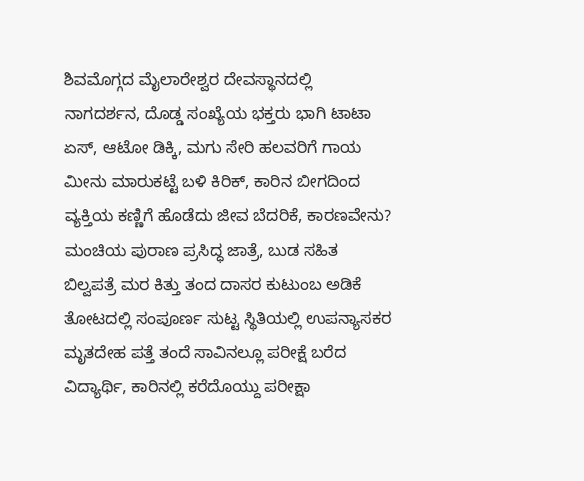ಶಿವಮೊಗ್ಗದ ಮೈಲಾರೇಶ್ವರ ದೇವಸ್ಥಾನದಲ್ಲಿ ನಾಗದರ್ಶನ, ದೊಡ್ಡ ಸಂಖ್ಯೆಯ ಭಕ್ತರು ಭಾಗಿ ಟಾಟಾ ಏಸ್, ಆಟೋ ಡಿಕ್ಕಿ, ಮಗು ಸೇರಿ ಹಲವರಿಗೆ ಗಾಯ ಮೀನು ಮಾರುಕಟ್ಟೆ ಬಳಿ ಕಿರಿಕ್, ಕಾರಿನ ಬೀಗದಿಂದ ವ್ಯಕ್ತಿಯ ಕಣ್ಣಿಗೆ ಹೊಡೆದು ಜೀವ ಬೆದರಿಕೆ, ಕಾರಣವೇನು? ಮಂಚಿಯ ಪುರಾಣ ಪ್ರಸಿದ್ಧ ಜಾತ್ರೆ, ಬುಡ ಸಹಿತ ಬಿಲ್ವಪತ್ರೆ ಮರ ಕಿತ್ತು ತಂದ ದಾಸರ ಕುಟುಂಬ ಅಡಿಕೆ ತೋಟದಲ್ಲಿ ಸಂಪೂರ್ಣ ಸುಟ್ಟ ಸ್ಥಿತಿಯಲ್ಲಿ ಉಪನ್ಯಾಸಕರ ಮೃತದೇಹ ಪತ್ತೆ ತಂದೆ ಸಾವಿನಲ್ಲೂ ಪರೀಕ್ಷೆ ಬರೆದ ವಿದ್ಯಾರ್ಥಿ, ಕಾರಿನಲ್ಲಿ ಕರೆದೊಯ್ದು ಪರೀಕ್ಷಾ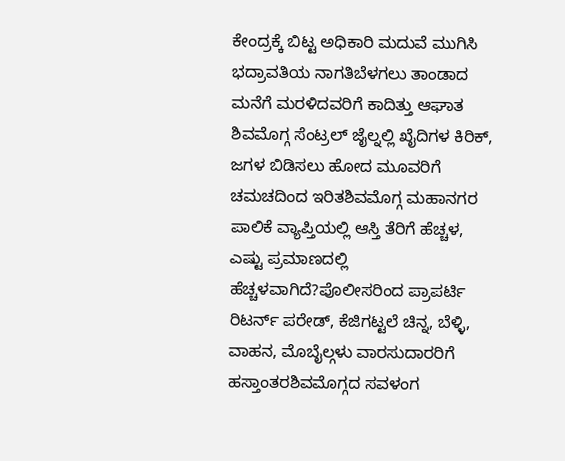ಕೇಂದ್ರಕ್ಕೆ ಬಿಟ್ಟ ಅಧಿಕಾರಿ ಮದುವೆ ಮುಗಿಸಿ ಭದ್ರಾವತಿಯ ನಾಗತಿಬೆಳಗಲು ತಾಂಡಾದ ಮನೆಗೆ ಮರಳಿದವರಿಗೆ ಕಾದಿತ್ತು ಆಘಾತ
ಶಿವಮೊಗ್ಗ ಸೆಂಟ್ರಲ್ ಜೈಲ್ನಲ್ಲಿ ಖೈದಿಗಳ ಕಿರಿಕ್, ಜಗಳ ಬಿಡಿಸಲು ಹೋದ ಮೂವರಿಗೆ ಚಮಚದಿಂದ ಇರಿತಶಿವಮೊಗ್ಗ ಮಹಾನಗರ ಪಾಲಿಕೆ ವ್ಯಾಪ್ತಿಯಲ್ಲಿ ಆಸ್ತಿ ತೆರಿಗೆ ಹೆಚ್ಚಳ, ಎಷ್ಟು ಪ್ರಮಾಣದಲ್ಲಿ ಹೆಚ್ಚಳವಾಗಿದೆ?ಪೊಲೀಸರಿಂದ ಪ್ರಾಪರ್ಟಿ ರಿಟರ್ನ್ ಪರೇಡ್, ಕೆಜಿಗಟ್ಟಲೆ ಚಿನ್ನ, ಬೆಳ್ಳಿ, ವಾಹನ, ಮೊಬೈಲ್ಗಳು ವಾರಸುದಾರರಿಗೆ ಹಸ್ತಾಂತರಶಿವಮೊಗ್ಗದ ಸವಳಂಗ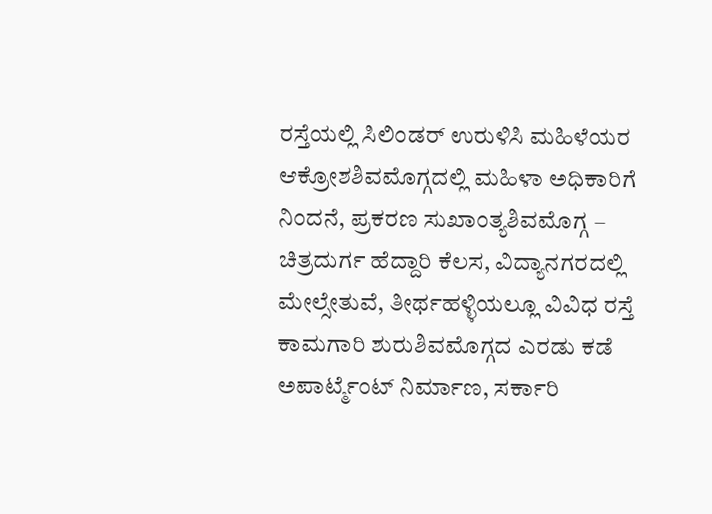ರಸ್ತೆಯಲ್ಲಿ ಸಿಲಿಂಡರ್ ಉರುಳಿಸಿ ಮಹಿಳೆಯರ ಆಕ್ರೋಶಶಿವಮೊಗ್ಗದಲ್ಲಿ ಮಹಿಳಾ ಅಧಿಕಾರಿಗೆ ನಿಂದನೆ, ಪ್ರಕರಣ ಸುಖಾಂತ್ಯಶಿವಮೊಗ್ಗ – ಚಿತ್ರದುರ್ಗ ಹೆದ್ದಾರಿ ಕೆಲಸ, ವಿದ್ಯಾನಗರದಲ್ಲಿ ಮೇಲ್ಸೇತುವೆ, ತೀರ್ಥಹಳ್ಳಿಯಲ್ಲೂ ವಿವಿಧ ರಸ್ತೆ ಕಾಮಗಾರಿ ಶುರುಶಿವಮೊಗ್ಗದ ಎರಡು ಕಡೆ ಅಪಾರ್ಟ್ಮೆಂಟ್ ನಿರ್ಮಾಣ, ಸರ್ಕಾರಿ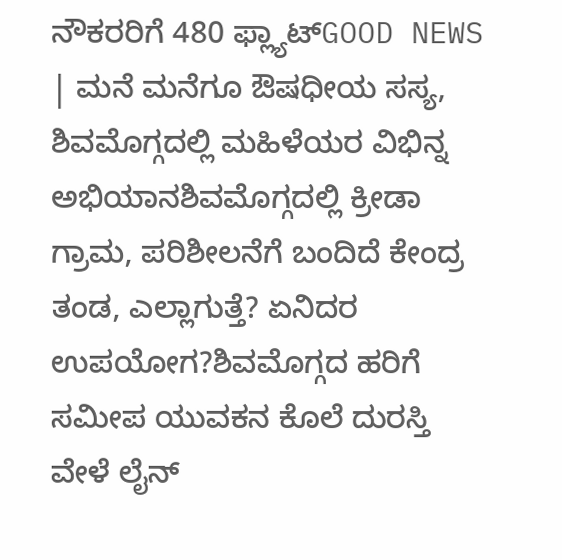ನೌಕರರಿಗೆ 480 ಫ್ಲ್ಯಾಟ್GOOD NEWS | ಮನೆ ಮನೆಗೂ ಔಷಧೀಯ ಸಸ್ಯ, ಶಿವಮೊಗ್ಗದಲ್ಲಿ ಮಹಿಳೆಯರ ವಿಭಿನ್ನ ಅಭಿಯಾನಶಿವಮೊಗ್ಗದಲ್ಲಿ ಕ್ರೀಡಾ ಗ್ರಾಮ, ಪರಿಶೀಲನೆಗೆ ಬಂದಿದೆ ಕೇಂದ್ರ ತಂಡ, ಎಲ್ಲಾಗುತ್ತೆ? ಏನಿದರ ಉಪಯೋಗ?ಶಿವಮೊಗ್ಗದ ಹರಿಗೆ ಸಮೀಪ ಯುವಕನ ಕೊಲೆ ದುರಸ್ತಿ ವೇಳೆ ಲೈನ್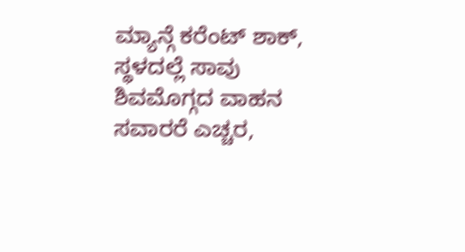ಮ್ಯಾನ್ಗೆ ಕರೆಂಟ್ ಶಾಕ್, ಸ್ಥಳದಲ್ಲೆ ಸಾವು ಶಿವಮೊಗ್ಗದ ವಾಹನ ಸವಾರರೆ ಎಚ್ಚರ,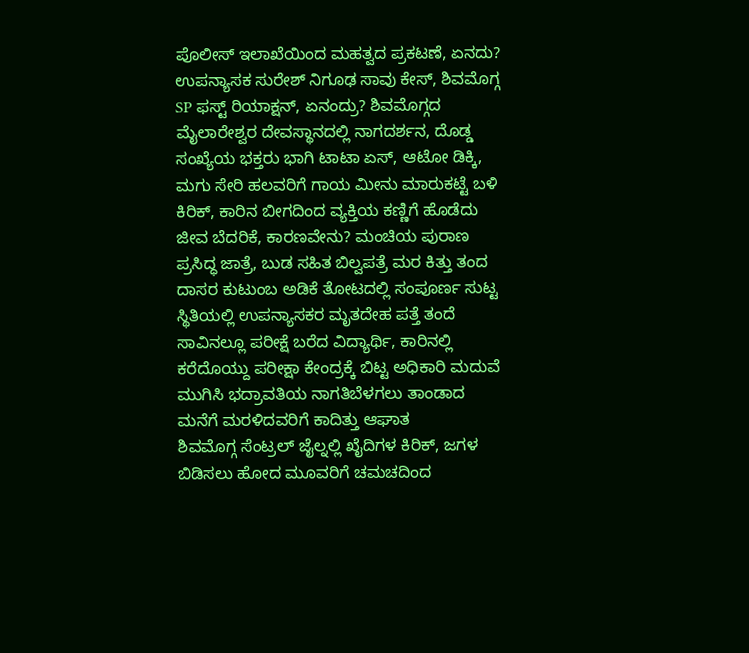ಪೊಲೀಸ್ ಇಲಾಖೆಯಿಂದ ಮಹತ್ವದ ಪ್ರಕಟಣೆ, ಏನದು? ಉಪನ್ಯಾಸಕ ಸುರೇಶ್ ನಿಗೂಢ ಸಾವು ಕೇಸ್, ಶಿವಮೊಗ್ಗ SP ಫಸ್ಟ್ ರಿಯಾಕ್ಷನ್, ಏನಂದ್ರು? ಶಿವಮೊಗ್ಗದ ಮೈಲಾರೇಶ್ವರ ದೇವಸ್ಥಾನದಲ್ಲಿ ನಾಗದರ್ಶನ, ದೊಡ್ಡ ಸಂಖ್ಯೆಯ ಭಕ್ತರು ಭಾಗಿ ಟಾಟಾ ಏಸ್, ಆಟೋ ಡಿಕ್ಕಿ, ಮಗು ಸೇರಿ ಹಲವರಿಗೆ ಗಾಯ ಮೀನು ಮಾರುಕಟ್ಟೆ ಬಳಿ ಕಿರಿಕ್, ಕಾರಿನ ಬೀಗದಿಂದ ವ್ಯಕ್ತಿಯ ಕಣ್ಣಿಗೆ ಹೊಡೆದು ಜೀವ ಬೆದರಿಕೆ, ಕಾರಣವೇನು? ಮಂಚಿಯ ಪುರಾಣ ಪ್ರಸಿದ್ಧ ಜಾತ್ರೆ, ಬುಡ ಸಹಿತ ಬಿಲ್ವಪತ್ರೆ ಮರ ಕಿತ್ತು ತಂದ ದಾಸರ ಕುಟುಂಬ ಅಡಿಕೆ ತೋಟದಲ್ಲಿ ಸಂಪೂರ್ಣ ಸುಟ್ಟ ಸ್ಥಿತಿಯಲ್ಲಿ ಉಪನ್ಯಾಸಕರ ಮೃತದೇಹ ಪತ್ತೆ ತಂದೆ ಸಾವಿನಲ್ಲೂ ಪರೀಕ್ಷೆ ಬರೆದ ವಿದ್ಯಾರ್ಥಿ, ಕಾರಿನಲ್ಲಿ ಕರೆದೊಯ್ದು ಪರೀಕ್ಷಾ ಕೇಂದ್ರಕ್ಕೆ ಬಿಟ್ಟ ಅಧಿಕಾರಿ ಮದುವೆ ಮುಗಿಸಿ ಭದ್ರಾವತಿಯ ನಾಗತಿಬೆಳಗಲು ತಾಂಡಾದ ಮನೆಗೆ ಮರಳಿದವರಿಗೆ ಕಾದಿತ್ತು ಆಘಾತ
ಶಿವಮೊಗ್ಗ ಸೆಂಟ್ರಲ್ ಜೈಲ್ನಲ್ಲಿ ಖೈದಿಗಳ ಕಿರಿಕ್, ಜಗಳ ಬಿಡಿಸಲು ಹೋದ ಮೂವರಿಗೆ ಚಮಚದಿಂದ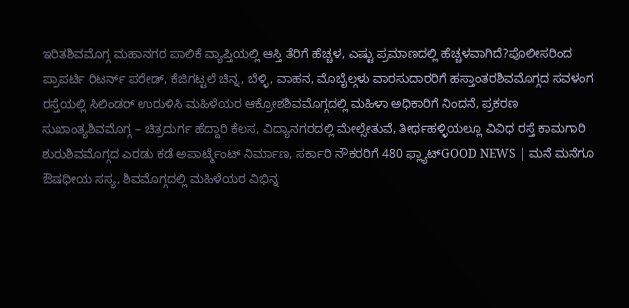ಇರಿತಶಿವಮೊಗ್ಗ ಮಹಾನಗರ ಪಾಲಿಕೆ ವ್ಯಾಪ್ತಿಯಲ್ಲಿ ಆಸ್ತಿ ತೆರಿಗೆ ಹೆಚ್ಚಳ, ಎಷ್ಟು ಪ್ರಮಾಣದಲ್ಲಿ ಹೆಚ್ಚಳವಾಗಿದೆ?ಪೊಲೀಸರಿಂದ ಪ್ರಾಪರ್ಟಿ ರಿಟರ್ನ್ ಪರೇಡ್, ಕೆಜಿಗಟ್ಟಲೆ ಚಿನ್ನ, ಬೆಳ್ಳಿ, ವಾಹನ, ಮೊಬೈಲ್ಗಳು ವಾರಸುದಾರರಿಗೆ ಹಸ್ತಾಂತರಶಿವಮೊಗ್ಗದ ಸವಳಂಗ ರಸ್ತೆಯಲ್ಲಿ ಸಿಲಿಂಡರ್ ಉರುಳಿಸಿ ಮಹಿಳೆಯರ ಆಕ್ರೋಶಶಿವಮೊಗ್ಗದಲ್ಲಿ ಮಹಿಳಾ ಅಧಿಕಾರಿಗೆ ನಿಂದನೆ, ಪ್ರಕರಣ ಸುಖಾಂತ್ಯಶಿವಮೊಗ್ಗ – ಚಿತ್ರದುರ್ಗ ಹೆದ್ದಾರಿ ಕೆಲಸ, ವಿದ್ಯಾನಗರದಲ್ಲಿ ಮೇಲ್ಸೇತುವೆ, ತೀರ್ಥಹಳ್ಳಿಯಲ್ಲೂ ವಿವಿಧ ರಸ್ತೆ ಕಾಮಗಾರಿ ಶುರುಶಿವಮೊಗ್ಗದ ಎರಡು ಕಡೆ ಅಪಾರ್ಟ್ಮೆಂಟ್ ನಿರ್ಮಾಣ, ಸರ್ಕಾರಿ ನೌಕರರಿಗೆ 480 ಫ್ಲ್ಯಾಟ್GOOD NEWS | ಮನೆ ಮನೆಗೂ ಔಷಧೀಯ ಸಸ್ಯ, ಶಿವಮೊಗ್ಗದಲ್ಲಿ ಮಹಿಳೆಯರ ವಿಭಿನ್ನ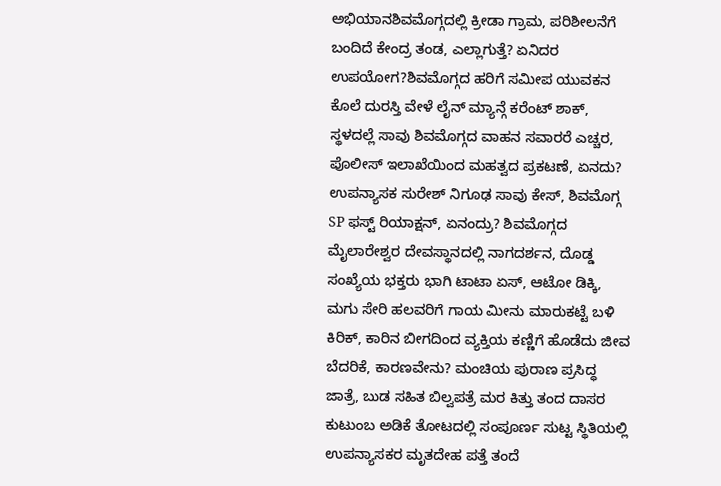ಅಭಿಯಾನಶಿವಮೊಗ್ಗದಲ್ಲಿ ಕ್ರೀಡಾ ಗ್ರಾಮ, ಪರಿಶೀಲನೆಗೆ ಬಂದಿದೆ ಕೇಂದ್ರ ತಂಡ, ಎಲ್ಲಾಗುತ್ತೆ? ಏನಿದರ ಉಪಯೋಗ?ಶಿವಮೊಗ್ಗದ ಹರಿಗೆ ಸಮೀಪ ಯುವಕನ ಕೊಲೆ ದುರಸ್ತಿ ವೇಳೆ ಲೈನ್ ಮ್ಯಾನ್ಗೆ ಕರೆಂಟ್ ಶಾಕ್, ಸ್ಥಳದಲ್ಲೆ ಸಾವು ಶಿವಮೊಗ್ಗದ ವಾಹನ ಸವಾರರೆ ಎಚ್ಚರ, ಪೊಲೀಸ್ ಇಲಾಖೆಯಿಂದ ಮಹತ್ವದ ಪ್ರಕಟಣೆ, ಏನದು? ಉಪನ್ಯಾಸಕ ಸುರೇಶ್ ನಿಗೂಢ ಸಾವು ಕೇಸ್, ಶಿವಮೊಗ್ಗ SP ಫಸ್ಟ್ ರಿಯಾಕ್ಷನ್, ಏನಂದ್ರು? ಶಿವಮೊಗ್ಗದ ಮೈಲಾರೇಶ್ವರ ದೇವಸ್ಥಾನದಲ್ಲಿ ನಾಗದರ್ಶನ, ದೊಡ್ಡ ಸಂಖ್ಯೆಯ ಭಕ್ತರು ಭಾಗಿ ಟಾಟಾ ಏಸ್, ಆಟೋ ಡಿಕ್ಕಿ, ಮಗು ಸೇರಿ ಹಲವರಿಗೆ ಗಾಯ ಮೀನು ಮಾರುಕಟ್ಟೆ ಬಳಿ ಕಿರಿಕ್, ಕಾರಿನ ಬೀಗದಿಂದ ವ್ಯಕ್ತಿಯ ಕಣ್ಣಿಗೆ ಹೊಡೆದು ಜೀವ ಬೆದರಿಕೆ, ಕಾರಣವೇನು? ಮಂಚಿಯ ಪುರಾಣ ಪ್ರಸಿದ್ಧ ಜಾತ್ರೆ, ಬುಡ ಸಹಿತ ಬಿಲ್ವಪತ್ರೆ ಮರ ಕಿತ್ತು ತಂದ ದಾಸರ ಕುಟುಂಬ ಅಡಿಕೆ ತೋಟದಲ್ಲಿ ಸಂಪೂರ್ಣ ಸುಟ್ಟ ಸ್ಥಿತಿಯಲ್ಲಿ ಉಪನ್ಯಾಸಕರ ಮೃತದೇಹ ಪತ್ತೆ ತಂದೆ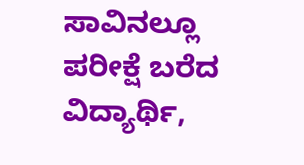ಸಾವಿನಲ್ಲೂ ಪರೀಕ್ಷೆ ಬರೆದ ವಿದ್ಯಾರ್ಥಿ,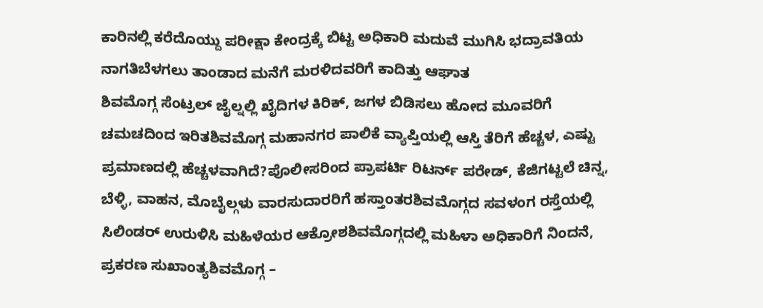ಕಾರಿನಲ್ಲಿ ಕರೆದೊಯ್ದು ಪರೀಕ್ಷಾ ಕೇಂದ್ರಕ್ಕೆ ಬಿಟ್ಟ ಅಧಿಕಾರಿ ಮದುವೆ ಮುಗಿಸಿ ಭದ್ರಾವತಿಯ ನಾಗತಿಬೆಳಗಲು ತಾಂಡಾದ ಮನೆಗೆ ಮರಳಿದವರಿಗೆ ಕಾದಿತ್ತು ಆಘಾತ
ಶಿವಮೊಗ್ಗ ಸೆಂಟ್ರಲ್ ಜೈಲ್ನಲ್ಲಿ ಖೈದಿಗಳ ಕಿರಿಕ್, ಜಗಳ ಬಿಡಿಸಲು ಹೋದ ಮೂವರಿಗೆ ಚಮಚದಿಂದ ಇರಿತಶಿವಮೊಗ್ಗ ಮಹಾನಗರ ಪಾಲಿಕೆ ವ್ಯಾಪ್ತಿಯಲ್ಲಿ ಆಸ್ತಿ ತೆರಿಗೆ ಹೆಚ್ಚಳ, ಎಷ್ಟು ಪ್ರಮಾಣದಲ್ಲಿ ಹೆಚ್ಚಳವಾಗಿದೆ?ಪೊಲೀಸರಿಂದ ಪ್ರಾಪರ್ಟಿ ರಿಟರ್ನ್ ಪರೇಡ್, ಕೆಜಿಗಟ್ಟಲೆ ಚಿನ್ನ, ಬೆಳ್ಳಿ, ವಾಹನ, ಮೊಬೈಲ್ಗಳು ವಾರಸುದಾರರಿಗೆ ಹಸ್ತಾಂತರಶಿವಮೊಗ್ಗದ ಸವಳಂಗ ರಸ್ತೆಯಲ್ಲಿ ಸಿಲಿಂಡರ್ ಉರುಳಿಸಿ ಮಹಿಳೆಯರ ಆಕ್ರೋಶಶಿವಮೊಗ್ಗದಲ್ಲಿ ಮಹಿಳಾ ಅಧಿಕಾರಿಗೆ ನಿಂದನೆ, ಪ್ರಕರಣ ಸುಖಾಂತ್ಯಶಿವಮೊಗ್ಗ –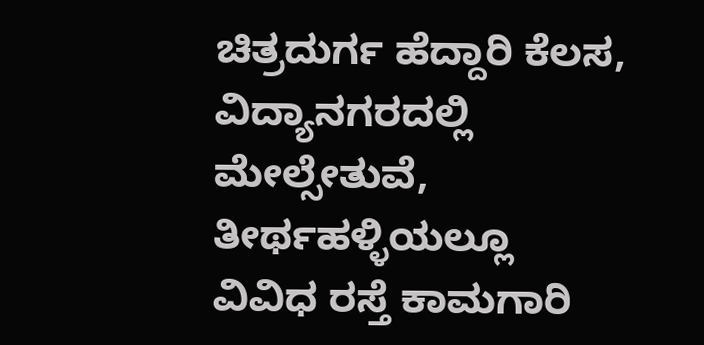ಚಿತ್ರದುರ್ಗ ಹೆದ್ದಾರಿ ಕೆಲಸ, ವಿದ್ಯಾನಗರದಲ್ಲಿ ಮೇಲ್ಸೇತುವೆ, ತೀರ್ಥಹಳ್ಳಿಯಲ್ಲೂ ವಿವಿಧ ರಸ್ತೆ ಕಾಮಗಾರಿ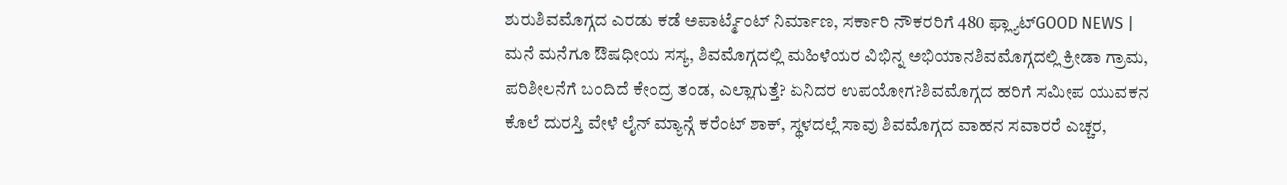ಶುರುಶಿವಮೊಗ್ಗದ ಎರಡು ಕಡೆ ಅಪಾರ್ಟ್ಮೆಂಟ್ ನಿರ್ಮಾಣ, ಸರ್ಕಾರಿ ನೌಕರರಿಗೆ 480 ಫ್ಲ್ಯಾಟ್GOOD NEWS | ಮನೆ ಮನೆಗೂ ಔಷಧೀಯ ಸಸ್ಯ, ಶಿವಮೊಗ್ಗದಲ್ಲಿ ಮಹಿಳೆಯರ ವಿಭಿನ್ನ ಅಭಿಯಾನಶಿವಮೊಗ್ಗದಲ್ಲಿ ಕ್ರೀಡಾ ಗ್ರಾಮ, ಪರಿಶೀಲನೆಗೆ ಬಂದಿದೆ ಕೇಂದ್ರ ತಂಡ, ಎಲ್ಲಾಗುತ್ತೆ? ಏನಿದರ ಉಪಯೋಗ?ಶಿವಮೊಗ್ಗದ ಹರಿಗೆ ಸಮೀಪ ಯುವಕನ ಕೊಲೆ ದುರಸ್ತಿ ವೇಳೆ ಲೈನ್ ಮ್ಯಾನ್ಗೆ ಕರೆಂಟ್ ಶಾಕ್, ಸ್ಥಳದಲ್ಲೆ ಸಾವು ಶಿವಮೊಗ್ಗದ ವಾಹನ ಸವಾರರೆ ಎಚ್ಚರ,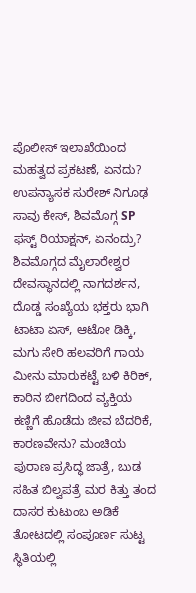ಪೊಲೀಸ್ ಇಲಾಖೆಯಿಂದ ಮಹತ್ವದ ಪ್ರಕಟಣೆ, ಏನದು? ಉಪನ್ಯಾಸಕ ಸುರೇಶ್ ನಿಗೂಢ ಸಾವು ಕೇಸ್, ಶಿವಮೊಗ್ಗ SP ಫಸ್ಟ್ ರಿಯಾಕ್ಷನ್, ಏನಂದ್ರು? ಶಿವಮೊಗ್ಗದ ಮೈಲಾರೇಶ್ವರ ದೇವಸ್ಥಾನದಲ್ಲಿ ನಾಗದರ್ಶನ, ದೊಡ್ಡ ಸಂಖ್ಯೆಯ ಭಕ್ತರು ಭಾಗಿ ಟಾಟಾ ಏಸ್, ಆಟೋ ಡಿಕ್ಕಿ, ಮಗು ಸೇರಿ ಹಲವರಿಗೆ ಗಾಯ ಮೀನು ಮಾರುಕಟ್ಟೆ ಬಳಿ ಕಿರಿಕ್, ಕಾರಿನ ಬೀಗದಿಂದ ವ್ಯಕ್ತಿಯ ಕಣ್ಣಿಗೆ ಹೊಡೆದು ಜೀವ ಬೆದರಿಕೆ, ಕಾರಣವೇನು? ಮಂಚಿಯ ಪುರಾಣ ಪ್ರಸಿದ್ಧ ಜಾತ್ರೆ, ಬುಡ ಸಹಿತ ಬಿಲ್ವಪತ್ರೆ ಮರ ಕಿತ್ತು ತಂದ ದಾಸರ ಕುಟುಂಬ ಅಡಿಕೆ ತೋಟದಲ್ಲಿ ಸಂಪೂರ್ಣ ಸುಟ್ಟ ಸ್ಥಿತಿಯಲ್ಲಿ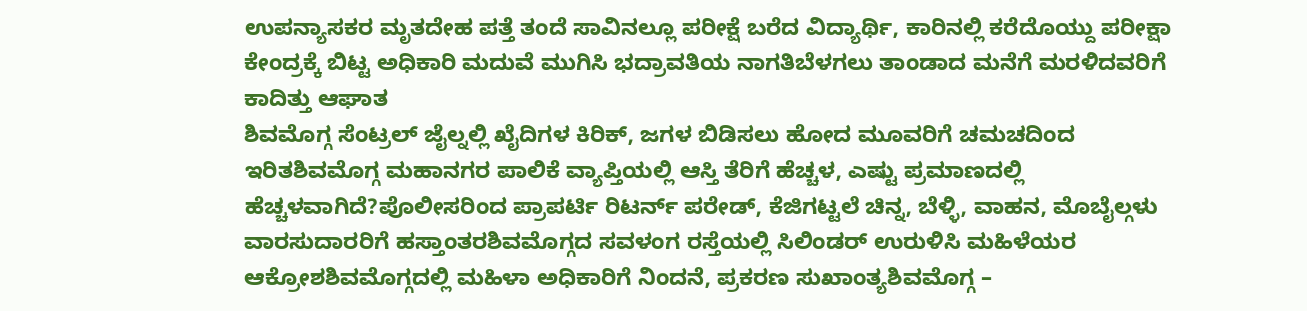ಉಪನ್ಯಾಸಕರ ಮೃತದೇಹ ಪತ್ತೆ ತಂದೆ ಸಾವಿನಲ್ಲೂ ಪರೀಕ್ಷೆ ಬರೆದ ವಿದ್ಯಾರ್ಥಿ, ಕಾರಿನಲ್ಲಿ ಕರೆದೊಯ್ದು ಪರೀಕ್ಷಾ ಕೇಂದ್ರಕ್ಕೆ ಬಿಟ್ಟ ಅಧಿಕಾರಿ ಮದುವೆ ಮುಗಿಸಿ ಭದ್ರಾವತಿಯ ನಾಗತಿಬೆಳಗಲು ತಾಂಡಾದ ಮನೆಗೆ ಮರಳಿದವರಿಗೆ ಕಾದಿತ್ತು ಆಘಾತ
ಶಿವಮೊಗ್ಗ ಸೆಂಟ್ರಲ್ ಜೈಲ್ನಲ್ಲಿ ಖೈದಿಗಳ ಕಿರಿಕ್, ಜಗಳ ಬಿಡಿಸಲು ಹೋದ ಮೂವರಿಗೆ ಚಮಚದಿಂದ ಇರಿತಶಿವಮೊಗ್ಗ ಮಹಾನಗರ ಪಾಲಿಕೆ ವ್ಯಾಪ್ತಿಯಲ್ಲಿ ಆಸ್ತಿ ತೆರಿಗೆ ಹೆಚ್ಚಳ, ಎಷ್ಟು ಪ್ರಮಾಣದಲ್ಲಿ ಹೆಚ್ಚಳವಾಗಿದೆ?ಪೊಲೀಸರಿಂದ ಪ್ರಾಪರ್ಟಿ ರಿಟರ್ನ್ ಪರೇಡ್, ಕೆಜಿಗಟ್ಟಲೆ ಚಿನ್ನ, ಬೆಳ್ಳಿ, ವಾಹನ, ಮೊಬೈಲ್ಗಳು ವಾರಸುದಾರರಿಗೆ ಹಸ್ತಾಂತರಶಿವಮೊಗ್ಗದ ಸವಳಂಗ ರಸ್ತೆಯಲ್ಲಿ ಸಿಲಿಂಡರ್ ಉರುಳಿಸಿ ಮಹಿಳೆಯರ ಆಕ್ರೋಶಶಿವಮೊಗ್ಗದಲ್ಲಿ ಮಹಿಳಾ ಅಧಿಕಾರಿಗೆ ನಿಂದನೆ, ಪ್ರಕರಣ ಸುಖಾಂತ್ಯಶಿವಮೊಗ್ಗ –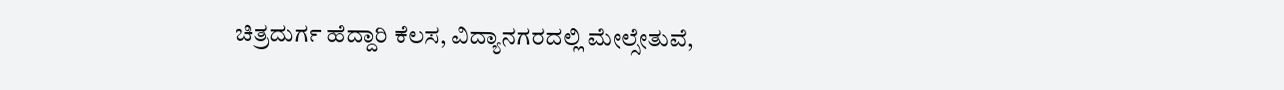ಚಿತ್ರದುರ್ಗ ಹೆದ್ದಾರಿ ಕೆಲಸ, ವಿದ್ಯಾನಗರದಲ್ಲಿ ಮೇಲ್ಸೇತುವೆ,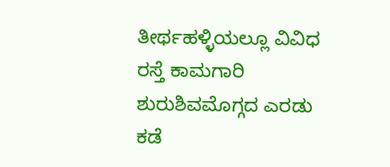ತೀರ್ಥಹಳ್ಳಿಯಲ್ಲೂ ವಿವಿಧ ರಸ್ತೆ ಕಾಮಗಾರಿ ಶುರುಶಿವಮೊಗ್ಗದ ಎರಡು ಕಡೆ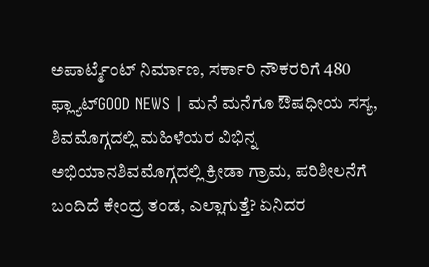ಅಪಾರ್ಟ್ಮೆಂಟ್ ನಿರ್ಮಾಣ, ಸರ್ಕಾರಿ ನೌಕರರಿಗೆ 480 ಫ್ಲ್ಯಾಟ್GOOD NEWS | ಮನೆ ಮನೆಗೂ ಔಷಧೀಯ ಸಸ್ಯ, ಶಿವಮೊಗ್ಗದಲ್ಲಿ ಮಹಿಳೆಯರ ವಿಭಿನ್ನ ಅಭಿಯಾನಶಿವಮೊಗ್ಗದಲ್ಲಿ ಕ್ರೀಡಾ ಗ್ರಾಮ, ಪರಿಶೀಲನೆಗೆ ಬಂದಿದೆ ಕೇಂದ್ರ ತಂಡ, ಎಲ್ಲಾಗುತ್ತೆ? ಏನಿದರ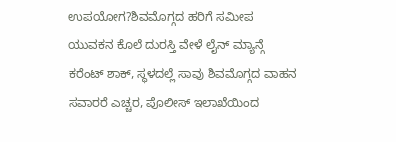ಉಪಯೋಗ?ಶಿವಮೊಗ್ಗದ ಹರಿಗೆ ಸಮೀಪ ಯುವಕನ ಕೊಲೆ ದುರಸ್ತಿ ವೇಳೆ ಲೈನ್ ಮ್ಯಾನ್ಗೆ ಕರೆಂಟ್ ಶಾಕ್, ಸ್ಥಳದಲ್ಲೆ ಸಾವು ಶಿವಮೊಗ್ಗದ ವಾಹನ ಸವಾರರೆ ಎಚ್ಚರ, ಪೊಲೀಸ್ ಇಲಾಖೆಯಿಂದ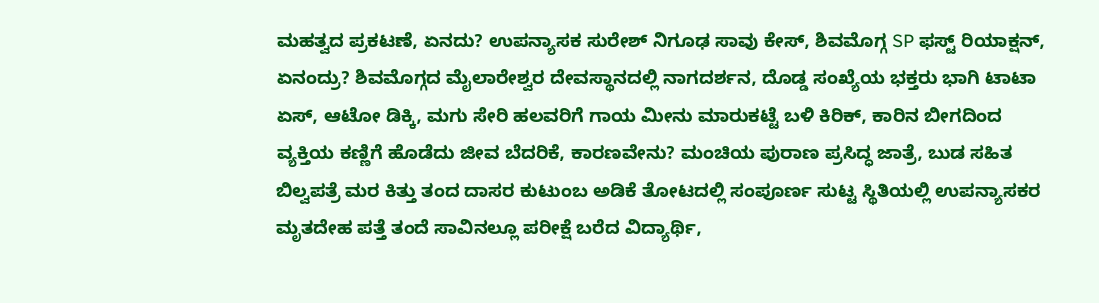ಮಹತ್ವದ ಪ್ರಕಟಣೆ, ಏನದು? ಉಪನ್ಯಾಸಕ ಸುರೇಶ್ ನಿಗೂಢ ಸಾವು ಕೇಸ್, ಶಿವಮೊಗ್ಗ SP ಫಸ್ಟ್ ರಿಯಾಕ್ಷನ್, ಏನಂದ್ರು? ಶಿವಮೊಗ್ಗದ ಮೈಲಾರೇಶ್ವರ ದೇವಸ್ಥಾನದಲ್ಲಿ ನಾಗದರ್ಶನ, ದೊಡ್ಡ ಸಂಖ್ಯೆಯ ಭಕ್ತರು ಭಾಗಿ ಟಾಟಾ ಏಸ್, ಆಟೋ ಡಿಕ್ಕಿ, ಮಗು ಸೇರಿ ಹಲವರಿಗೆ ಗಾಯ ಮೀನು ಮಾರುಕಟ್ಟೆ ಬಳಿ ಕಿರಿಕ್, ಕಾರಿನ ಬೀಗದಿಂದ ವ್ಯಕ್ತಿಯ ಕಣ್ಣಿಗೆ ಹೊಡೆದು ಜೀವ ಬೆದರಿಕೆ, ಕಾರಣವೇನು? ಮಂಚಿಯ ಪುರಾಣ ಪ್ರಸಿದ್ಧ ಜಾತ್ರೆ, ಬುಡ ಸಹಿತ ಬಿಲ್ವಪತ್ರೆ ಮರ ಕಿತ್ತು ತಂದ ದಾಸರ ಕುಟುಂಬ ಅಡಿಕೆ ತೋಟದಲ್ಲಿ ಸಂಪೂರ್ಣ ಸುಟ್ಟ ಸ್ಥಿತಿಯಲ್ಲಿ ಉಪನ್ಯಾಸಕರ ಮೃತದೇಹ ಪತ್ತೆ ತಂದೆ ಸಾವಿನಲ್ಲೂ ಪರೀಕ್ಷೆ ಬರೆದ ವಿದ್ಯಾರ್ಥಿ,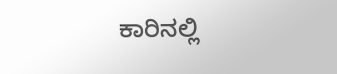ಕಾರಿನಲ್ಲಿ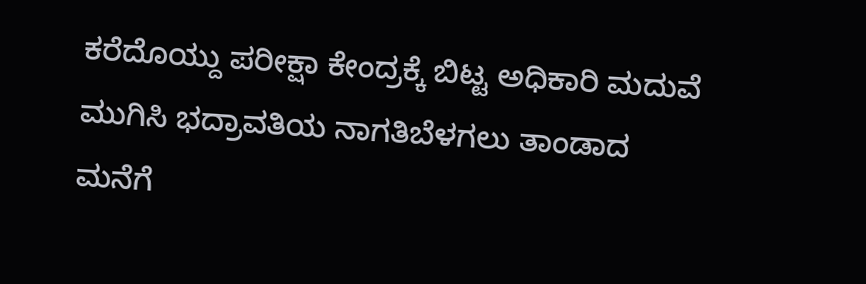ಕರೆದೊಯ್ದು ಪರೀಕ್ಷಾ ಕೇಂದ್ರಕ್ಕೆ ಬಿಟ್ಟ ಅಧಿಕಾರಿ ಮದುವೆ ಮುಗಿಸಿ ಭದ್ರಾವತಿಯ ನಾಗತಿಬೆಳಗಲು ತಾಂಡಾದ ಮನೆಗೆ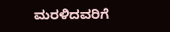ಮರಳಿದವರಿಗೆ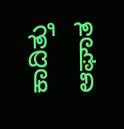ಕಾದಿತ್ತು ಆಘಾತ